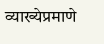व्याख्येप्रमाणे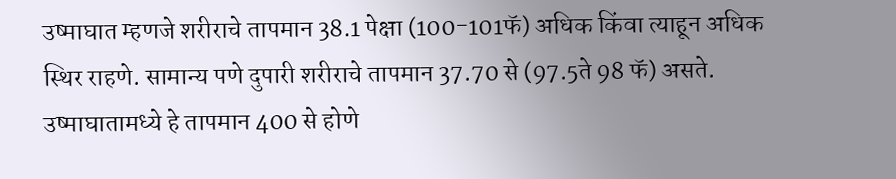उष्माघात म्हणजे शरीराचे तापमान 38.1 पेक्षा (100-101फॅ) अधिक किंवा त्याहून अधिक स्थिर राहणे. सामान्य पणे दुपारी शरीराचे तापमान 37.70 से (97.5ते 98 फॅ) असते. उष्माघातामध्ये हे तापमान 400 से होणे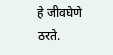हे जीवघेणे ठरते.